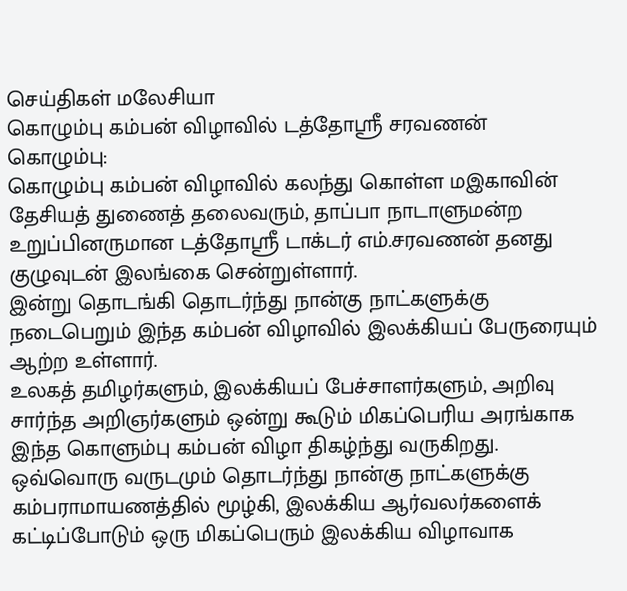செய்திகள் மலேசியா
கொழும்பு கம்பன் விழாவில் டத்தோஸ்ரீ சரவணன்
கொழும்பு:
கொழும்பு கம்பன் விழாவில் கலந்து கொள்ள மஇகாவின் தேசியத் துணைத் தலைவரும், தாப்பா நாடாளுமன்ற உறுப்பினருமான டத்தோஸ்ரீ டாக்டர் எம்.சரவணன் தனது குழுவுடன் இலங்கை சென்றுள்ளார்.
இன்று தொடங்கி தொடர்ந்து நான்கு நாட்களுக்கு நடைபெறும் இந்த கம்பன் விழாவில் இலக்கியப் பேருரையும் ஆற்ற உள்ளார்.
உலகத் தமிழர்களும், இலக்கியப் பேச்சாளர்களும், அறிவு சார்ந்த அறிஞர்களும் ஒன்று கூடும் மிகப்பெரிய அரங்காக இந்த கொளும்பு கம்பன் விழா திகழ்ந்து வருகிறது.
ஒவ்வொரு வருடமும் தொடர்ந்து நான்கு நாட்களுக்கு கம்பராமாயணத்தில் மூழ்கி, இலக்கிய ஆர்வலர்களைக் கட்டிப்போடும் ஒரு மிகப்பெரும் இலக்கிய விழாவாக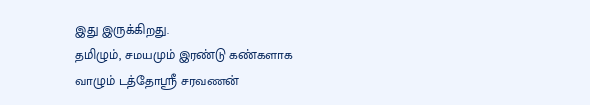இது இருக்கிறது.
தமிழும், சமயமும் இரண்டு கண்களாக வாழும் டத்தோஸ்ரீ சரவணன்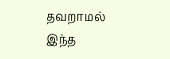தவறாமல் இந்த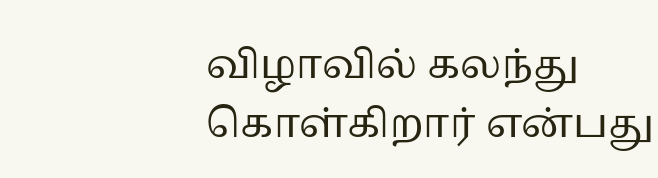விழாவில் கலந்து கொள்கிறார் என்பது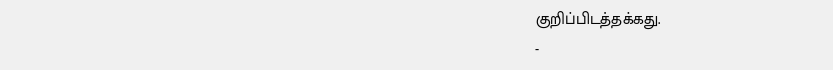குறிப்பிடத்தக்கது.
-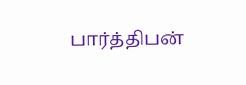பார்த்திபன்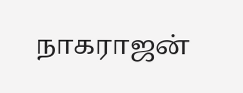நாகராஜன்